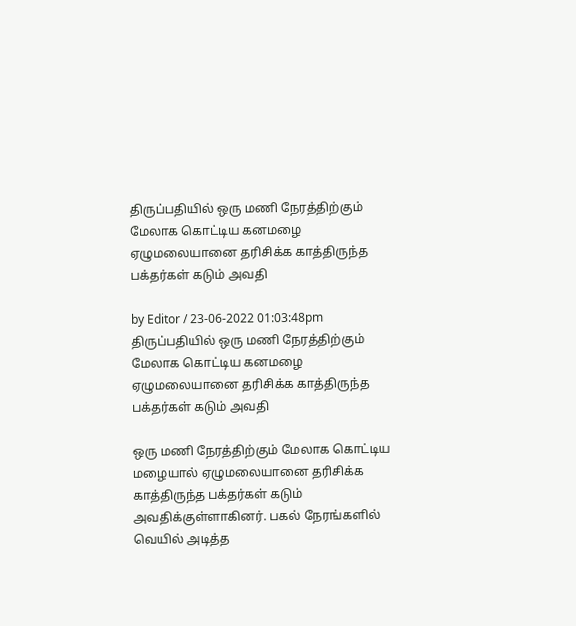திருப்பதியில் ஒரு மணி நேரத்திற்கும் மேலாக கொட்டிய கனமழை ஏழுமலையானை தரிசிக்க காத்திருந்த பக்தர்கள் கடும் அவதி

by Editor / 23-06-2022 01:03:48pm
திருப்பதியில் ஒரு மணி நேரத்திற்கும் மேலாக கொட்டிய கனமழை ஏழுமலையானை தரிசிக்க காத்திருந்த பக்தர்கள் கடும் அவதி

ஒரு மணி நேரத்திற்கும் மேலாக கொட்டிய மழையால் ஏழுமலையானை தரிசிக்க காத்திருந்த பக்தர்கள் கடும் அவதிக்குள்ளாகினர். பகல் நேரங்களில் வெயில் அடித்த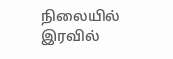நிலையில் இரவில்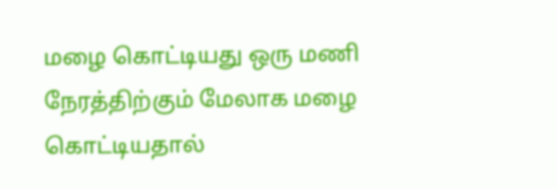மழை கொட்டியது ஒரு மணி நேரத்திற்கும் மேலாக மழை கொட்டியதால்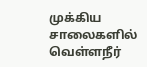முக்கிய சாலைகளில் வெள்ளநீர்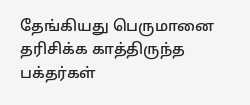தேங்கியது பெருமானை தரிசிக்க காத்திருந்த பக்தர்கள்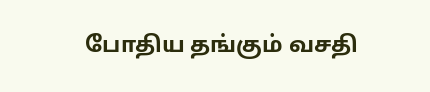போதிய தங்கும் வசதி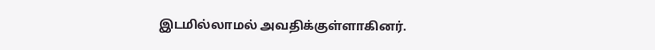இடமில்லாமல் அவதிக்குள்ளாகினர்.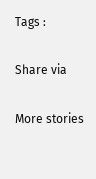Tags :

Share via

More stories